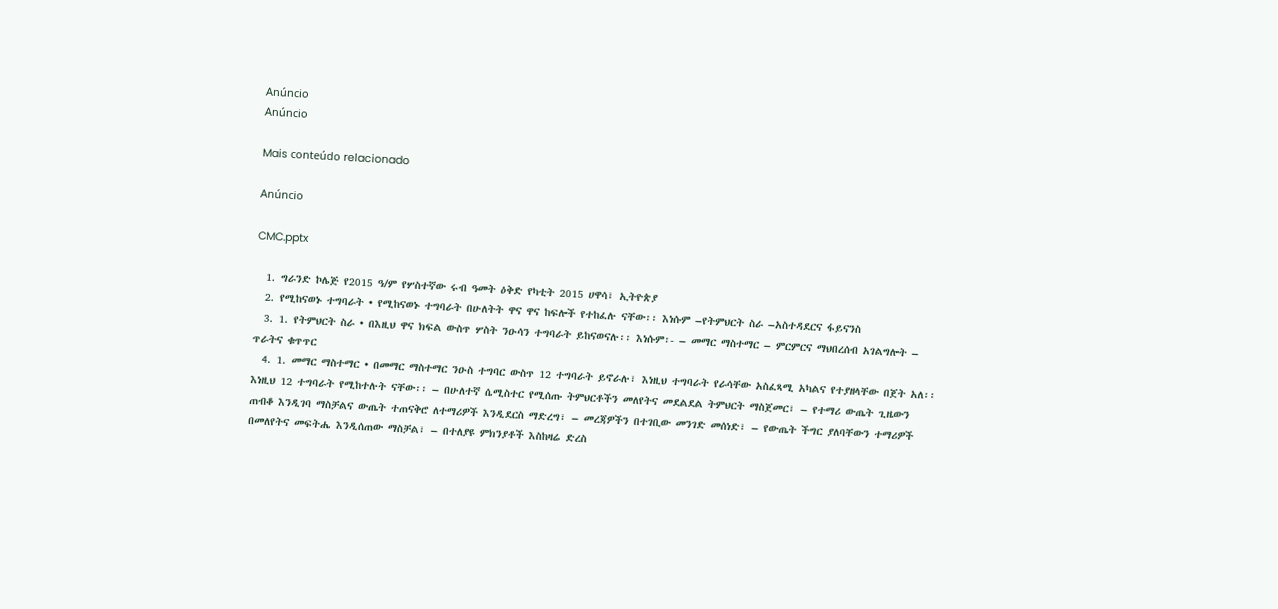Anúncio
Anúncio

Mais conteúdo relacionado

Anúncio

CMC.pptx

  1. ግራንድ ኮሌጅ የ2015 ዓ/ም የሦስተኛው ሩብ ዓመት ዕቅድ የካቲት 2015 ሀዋሳ፣ ኢትዮጵያ
  2. የሚከናወኑ ተግባራት • የሚከናወኑ ተግባራት በሁለትት ዋና ዋና ከፍሎች የተከፈሉ ናቸው፡፡ እነሱም –የትምህርት ስራ –አስተዳደርና ፋይናንስ
  3. 1. የትምህርት ስራ • በእዚህ ዋና ክፍል ውስጥ ሦስት ንዑሳን ተግባራት ይከናወናሉ፡፡ እነሱም፡- – መማር ማስተማር – ምርምርና ማህበረሰብ አገልግሎት – ጥራትና ቁጥጥር
  4. 1. መማር ማስተማር • በመማር ማስተማር ንዑስ ተግባር ውስጥ 12 ተግባራት ይኖራሉ፣ እነዚህ ተግባራት የራሳቸው አስፈጻሚ አካልና የተያዘላቸው በጀት አለ፡፡ እነዚህ 12 ተግባራት የሚከተሉት ናቸው፡፡ – በሁለተኛ ሴሚስተር የሚሰጡ ትምህርቶችን መለየትና መደልደል ትምህርት ማስጀመር፣ – የተማሪ ውጤት ጊዜውን ጠብቆ እንዲገባ ማስቻልና ውጤት ተጠናቅሮ ለተማሪዎች እንዲደርስ ማድረግ፣ – መረጃዎችን በተገቢው መንገድ መሰነድ፣ – የውጤት ችግር ያለባቸውን ተማሪዎች በመለየትና መፍትሔ እንዲሰጠው ማስቻል፣ – በተለያዩ ምክንያቶች እስከዛሬ ድረስ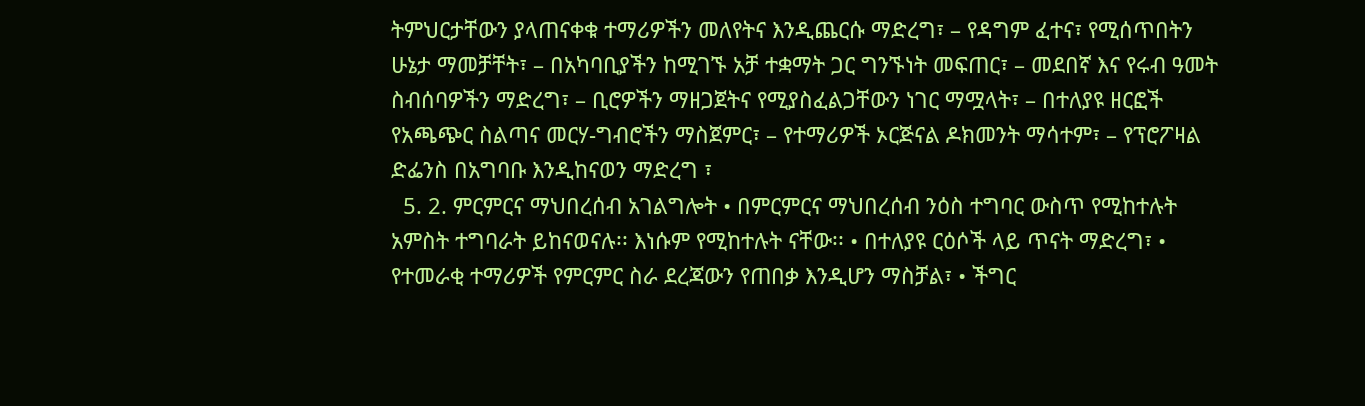ትምህርታቸውን ያላጠናቀቁ ተማሪዎችን መለየትና እንዲጨርሱ ማድረግ፣ – የዳግም ፈተና፣ የሚሰጥበትን ሁኔታ ማመቻቸት፣ – በአካባቢያችን ከሚገኙ አቻ ተቋማት ጋር ግንኙነት መፍጠር፣ – መደበኛ እና የሩብ ዓመት ስብሰባዎችን ማድረግ፣ – ቢሮዎችን ማዘጋጀትና የሚያስፈልጋቸውን ነገር ማሟላት፣ – በተለያዩ ዘርፎች የአጫጭር ስልጣና መርሃ-ግብሮችን ማስጀምር፣ – የተማሪዎች ኦርጅናል ዶክመንት ማሳተም፣ – የፕሮፖዛል ድፌንስ በአግባቡ እንዲከናወን ማድረግ ፣
  5. 2. ምርምርና ማህበረሰብ አገልግሎት • በምርምርና ማህበረሰብ ንዕስ ተግባር ውስጥ የሚከተሉት አምስት ተግባራት ይከናወናሉ፡፡ እነሱም የሚከተሉት ናቸው፡፡ • በተለያዩ ርዕሶች ላይ ጥናት ማድረግ፣ • የተመራቂ ተማሪዎች የምርምር ስራ ደረጃውን የጠበቃ እንዲሆን ማስቻል፣ • ችግር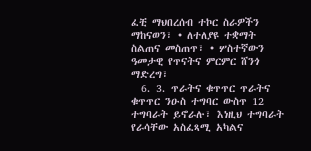ፈቺ ማህበረሰብ ተኮር ስራዎችን ማከናወን፣ • ለተለያዩ ተቋማት ስልጠና መስጠጥ፣ • ሦስተኛውን ዓመታዊ የጥናትና ምርምር ሸንጎ ማድረግ፣
  6. 3. ጥራትና ቁጥጥር ጥራትና ቁጥጥር ንዑስ ተግባር ውስጥ 12 ተግባራት ይኖራሉ፣ እነዚህ ተግባራት የራሳቸው አስፈጻሚ አካልና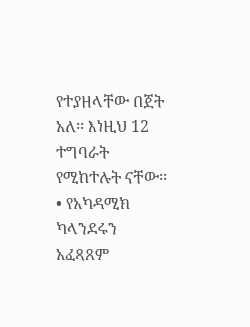የተያዘላቸው በጀት አለ፡፡ እነዚህ 12 ተግባራት የሚከተሉት ናቸው፡፡ • የአካዳሚክ ካላንደሩን አፈጻጸም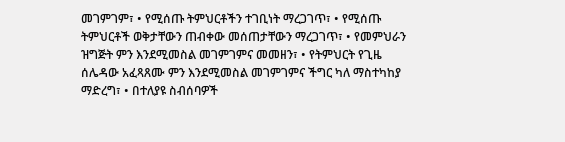መገምገም፣ • የሚሰጡ ትምህርቶችን ተገቢነት ማረጋገጥ፣ • የሚሰጡ ትምህርቶች ወቅታቸውን ጠብቀው መሰጠታቸውን ማረጋገጥ፣ • የመምህራን ዝግጅት ምን እንደሚመስል መገምገምና መመዘን፣ • የትምህርት የጊዜ ሰሌዳው አፈጻጸሙ ምን እንደሚመስል መገምገምና ችግር ካለ ማስተካከያ ማድረግ፣ • በተለያዩ ስብሰባዎች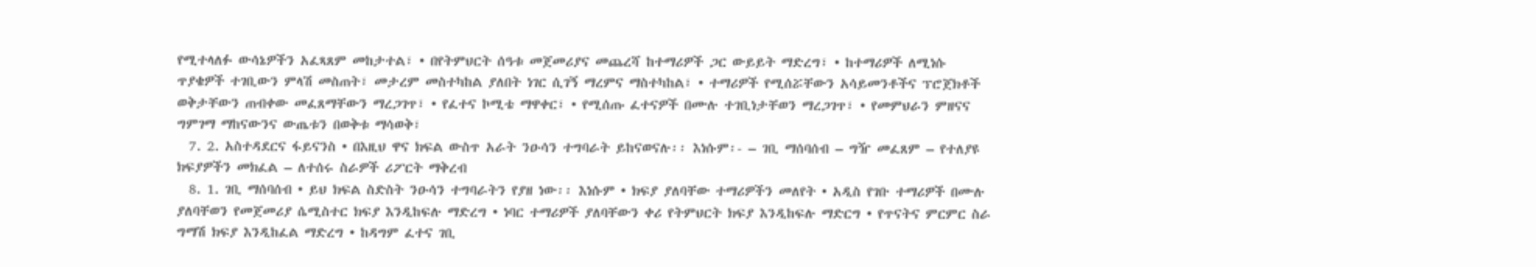የሚተላለፉ ውሳኔዎችን አፈጻጸም መከታተል፣ • በየትምህርት ሰዓቱ መጀመሪያና መጨረሻ ከተማሪዎች ጋር ውይይት ማድረግ፣ • ከተማሪዎች ለሚነሱ ጥያቄዎች ተገቢውን ምላሽ መስጠት፣ መታረም መስተካከል ያለበት ነገር ሲገኝ ማረምና ማስተካከል፣ • ተማሪዎች የሚሰሯቸውን አሳይመንቶችና ፕሮጀክቶች ወቅታቸውን ጠብቀው መፈጸማቸውን ማረጋገጥ፣ • የፈተና ኮሚቴ ማዋቀር፣ • የሚሰጡ ፈተናዎች በሙሉ ተገቢነታቸወን ማረጋገጥ፣ • የመምህራን ምዘናና ግምገማ ማከናውንና ውጤቱን በወቅቱ ማሳወቅ፣
  7. 2. አስተዳደርና ፋይናንስ • በእዚህ ዋና ክፍል ውስጥ አራት ንዑሳን ተግባራት ይከናወናሉ፡፡ እነሱም፡- – ገቢ ማሰባሰብ – ግዥ መፈጸም – የተለያዩ ክፍያዎችን መክፈል – ለተሰሩ ስራዎች ሪፖርት ማቅረብ
  8. 1. ገቢ ማሰባሰብ • ይህ ክፍል ስድስት ንዑሳን ተግባራትን የያዘ ነው፡፡ እነሱም • ክፍያ ያለባቸው ተማሪዎችን መለየት • አዲስ የገቡ ተማሪዎች በሙሉ ያለባቸወን የመጀመሪያ ሴሚስተር ክፍያ እንዲከፍሉ ማድረግ • ነባር ተማሪዎች ያለባቸውን ቀሪ የትምህርት ክፍያ እንዲከፍሉ ማድርግ • የጥናትና ምርምር ስራ ግማሽ ክፍያ እንዲከፈል ማድረግ • ከዳግም ፈተና ገቢ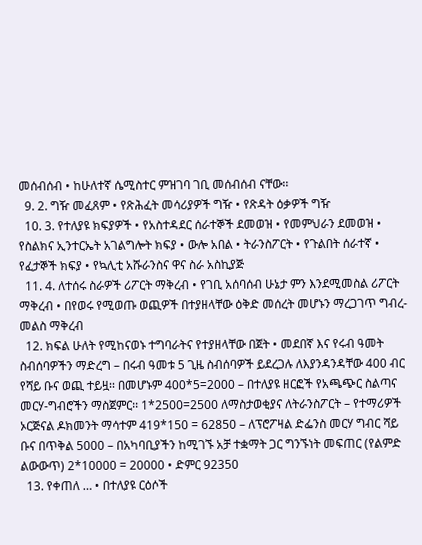መሰብሰብ • ከሁለተኛ ሴሚስተር ምዝገባ ገቢ መሰብሰብ ናቸው፡፡
  9. 2. ግዥ መፈጸም • የጽሕፈት መሳሪያዎች ግዥ • የጽዳት ዕቃዎች ግዥ
  10. 3. የተለያዩ ክፍያዎች • የአስተዳደር ሰራተኞች ደመወዝ • የመምህራን ደመወዝ • የስልክና ኢንተርኤት አገልግሎት ክፍያ • ውሎ አበል • ትራንስፖርት • የጉልበት ሰራተኛ • የፈታኞች ክፍያ • የኳሊቲ አሹራንስና ዋና ስራ አስኪያጅ
  11. 4. ለተሰሩ ስራዎች ሪፖርት ማቅረብ • የገቢ አሰባሰብ ሁኔታ ምን እንደሚመስል ሪፖርት ማቅረብ • በየወሩ የሚወጡ ወጪዎች በተያዘላቸው ዕቅድ መሰረት መሆኑን ማረጋገጥ ግብረ-መልስ ማቅረብ
  12. ክፍል ሁለት የሚከናወኑ ተግባራትና የተያዘላቸው በጀት • መደበኛ እና የሩብ ዓመት ስብሰባዎችን ማድረግ – በሩብ ዓመቱ 5 ጊዜ ስብሰባዎች ይደረጋሉ ለእያንዳንዳቸው 400 ብር የሻይ ቡና ወጪ ተይዟ፡፡ በመሆኑም 400*5=2000 – በተለያዩ ዘርፎች የአጫጭር ስልጣና መርሃ-ግብሮችን ማስጀምር፡፡ 1*2500=2500 ለማስታወቂያና ለትራንስፖርት – የተማሪዎች ኦርጅናል ዶክመንት ማሳተም 419*150 = 62850 – ለፕሮፖዛል ድፌንስ መርሃ ግብር ሻይ ቡና በጥቅል 5000 – በአካባቢያችን ከሚገኙ አቻ ተቋማት ጋር ግንኙነት መፍጠር (የልምድ ልውውጥ) 2*10000 = 20000 • ድምር 92350
  13. የቀጠለ … • በተለያዩ ርዕሶች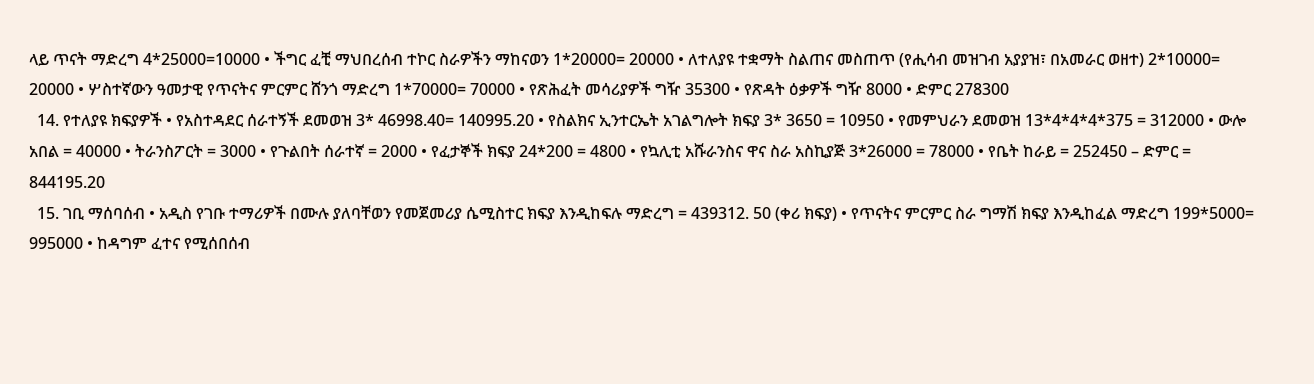ላይ ጥናት ማድረግ 4*25000=10000 • ችግር ፈቺ ማህበረሰብ ተኮር ስራዎችን ማከናወን 1*20000= 20000 • ለተለያዩ ተቋማት ስልጠና መስጠጥ (የሒሳብ መዝገብ አያያዝ፣ በአመራር ወዘተ) 2*10000= 20000 • ሦስተኛውን ዓመታዊ የጥናትና ምርምር ሸንጎ ማድረግ 1*70000= 70000 • የጽሕፈት መሳሪያዎች ግዥ 35300 • የጽዳት ዕቃዎች ግዥ 8000 • ድምር 278300
  14. የተለያዩ ክፍያዎች • የአስተዳደር ሰራተኝች ደመወዝ 3* 46998.40= 140995.20 • የስልክና ኢንተርኤት አገልግሎት ክፍያ 3* 3650 = 10950 • የመምህራን ደመወዝ 13*4*4*4*375 = 312000 • ውሎ አበል = 40000 • ትራንስፖርት = 3000 • የጉልበት ሰራተኛ = 2000 • የፈታኞች ክፍያ 24*200 = 4800 • የኳሊቲ አሹራንስና ዋና ስራ አስኪያጅ 3*26000 = 78000 • የቤት ከራይ = 252450 – ድምር = 844195.20
  15. ገቢ ማሰባሰብ • አዲስ የገቡ ተማሪዎች በሙሉ ያለባቸወን የመጀመሪያ ሴሚስተር ክፍያ እንዲከፍሉ ማድረግ = 439312. 50 (ቀሪ ክፍያ) • የጥናትና ምርምር ስራ ግማሽ ክፍያ እንዲከፈል ማድረግ 199*5000= 995000 • ከዳግም ፈተና የሚሰበሰብ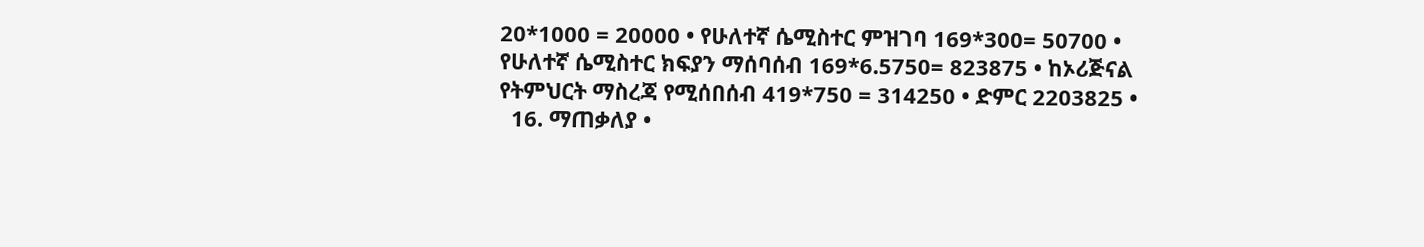20*1000 = 20000 • የሁለተኛ ሴሚስተር ምዝገባ 169*300= 50700 • የሁለተኛ ሴሚስተር ክፍያን ማሰባሰብ 169*6.5750= 823875 • ከኦሪጅናል የትምህርት ማስረጃ የሚሰበሰብ 419*750 = 314250 • ድምር 2203825 •
  16. ማጠቃለያ •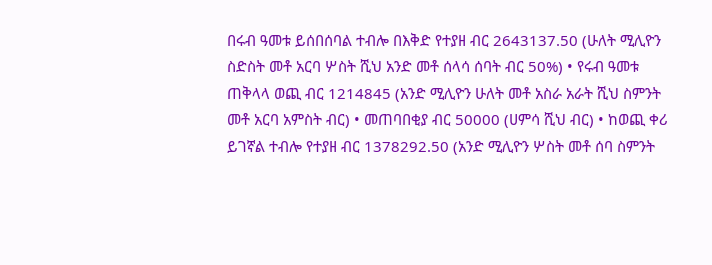በሩብ ዓመቱ ይሰበሰባል ተብሎ በእቅድ የተያዘ ብር 2643137.50 (ሁለት ሚሊዮን ስድስት መቶ አርባ ሦስት ሺህ አንድ መቶ ሰላሳ ሰባት ብር 50%) • የሩብ ዓመቱ ጠቅላላ ወጪ ብር 1214845 (አንድ ሚሊዮን ሁለት መቶ አስራ አራት ሺህ ስምንት መቶ አርባ አምስት ብር) • መጠባበቂያ ብር 50000 (ሀምሳ ሺህ ብር) • ከወጪ ቀሪ ይገኛል ተብሎ የተያዘ ብር 1378292.50 (አንድ ሚሊዮን ሦስት መቶ ሰባ ስምንት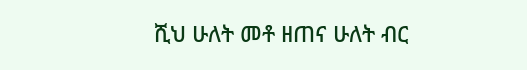ሺህ ሁለት መቶ ዘጠና ሁለት ብር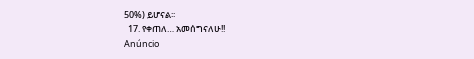50%) ይሆናል፡፡
  17. የቀጠለ… አመሰግናለሁ!!
Anúncio